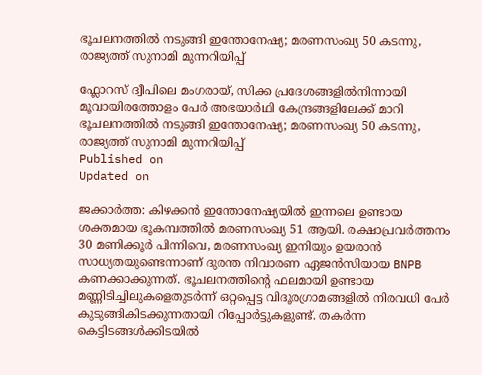ഭൂചലനത്തിൽ നടുങ്ങി ഇന്തോനേഷ്യ; മരണസംഖ്യ 50 കടന്നു, രാജ്യത്ത് സുനാമി മുന്നറിയിപ്പ്

ഫ്ലോറസ് ദ്വീപിലെ മംഗരായ്, സിക്ക പ്രദേശങ്ങളിൽനിന്നായി മൂവായിരത്തോളം പേർ അഭയാർഥി കേന്ദ്രങ്ങളിലേക്ക് മാറി
ഭൂചലനത്തിൽ നടുങ്ങി ഇന്തോനേഷ്യ; മരണസംഖ്യ 50 കടന്നു, രാജ്യത്ത് സുനാമി മുന്നറിയിപ്പ്
Published on
Updated on

ജക്കാർത്ത: കിഴക്കൻ ഇന്തോനേഷ്യയിൽ ഇന്നലെ ഉണ്ടായ ശക്തമായ ഭൂകമ്പത്തിൽ മരണസംഖ്യ 51 ആയി. രക്ഷാപ്രവർത്തനം 30 മണിക്കൂർ പിന്നിവെ, മരണസംഖ്യ ഇനിയും ഉയരാൻ സാധ്യതയുണ്ടെന്നാണ് ദുരന്ത നിവാരണ ഏജൻസിയായ BNPB കണക്കാക്കുന്നത്. ഭൂചലനത്തിൻ്റെ ഫലമായി ഉണ്ടായ മണ്ണിടിച്ചിലുകളെതുടർന്ന് ഒറ്റപ്പെട്ട വിദൂരഗ്രാമങ്ങളിൽ നിരവധി പേർ കുടുങ്ങികിടക്കുന്നതായി റിപ്പോർട്ടുകളുണ്ട്. തകർന്ന കെട്ടിടങ്ങൾക്കിടയിൽ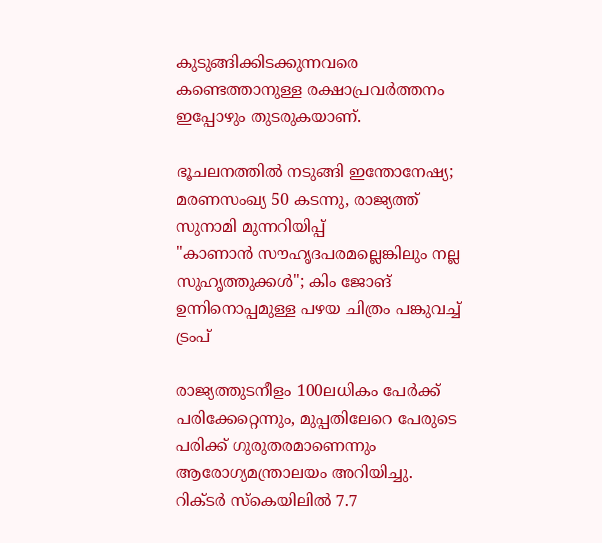കുടുങ്ങിക്കിടക്കുന്നവരെ കണ്ടെത്താനുള്ള രക്ഷാപ്രവർത്തനം ഇപ്പോഴും തുടരുകയാണ്.

ഭൂചലനത്തിൽ നടുങ്ങി ഇന്തോനേഷ്യ; മരണസംഖ്യ 50 കടന്നു, രാജ്യത്ത് സുനാമി മുന്നറിയിപ്പ്
"കാണാൻ സൗഹൃദപരമല്ലെങ്കിലും നല്ല സുഹൃത്തുക്കൾ"; കിം ജോങ് ഉന്നിനൊപ്പമുള്ള പഴയ ചിത്രം പങ്കുവച്ച് ട്രംപ്

രാജ്യത്തുടനീളം 100ലധികം പേർക്ക് പരിക്കേറ്റെന്നും, മുപ്പതിലേറെ പേരുടെ പരിക്ക് ഗുരുതരമാണെന്നും ആരോഗ്യമന്ത്രാലയം അറിയിച്ചു. റിക്ടർ സ്കെയിലിൽ 7.7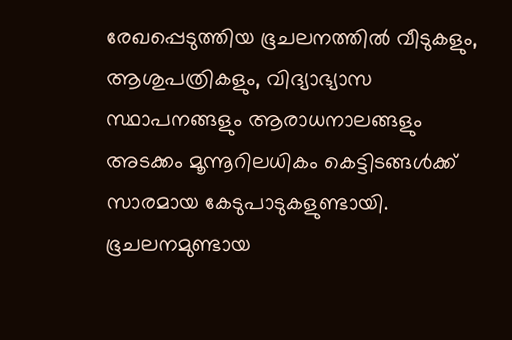രേഖപ്പെടുത്തിയ ഭൂചലനത്തിൽ വീടുകളും, ആശുപത്രികളും, വിദ്യാഭ്യാസ സ്ഥാപനങ്ങളും ആരാധനാലങ്ങളും അടക്കം മൂന്നൂറിലധികം കെട്ടിടങ്ങൾക്ക് സാരമായ കേടുപാടുകളുണ്ടായി. ഭൂചലനമുണ്ടായ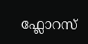ഫ്ലോറസ്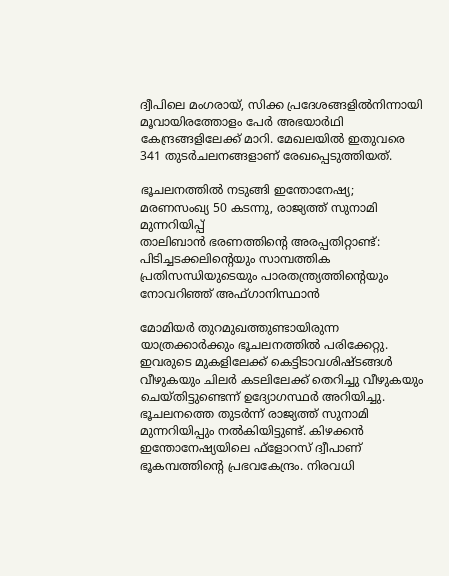ദ്വീപിലെ മംഗരായ്, സിക്ക പ്രദേശങ്ങളിൽനിന്നായി മൂവായിരത്തോളം പേർ അഭയാർഥി കേന്ദ്രങ്ങളിലേക്ക് മാറി. മേഖലയിൽ ഇതുവരെ 341 തുടർചലനങ്ങളാണ് രേഖപ്പെടുത്തിയത്.

ഭൂചലനത്തിൽ നടുങ്ങി ഇന്തോനേഷ്യ; മരണസംഖ്യ 50 കടന്നു, രാജ്യത്ത് സുനാമി മുന്നറിയിപ്പ്
താലിബാൻ ഭരണത്തിൻ്റെ അരപ്പതിറ്റാണ്ട്: പിടിച്ചടക്കലിന്റെയും സാമ്പത്തിക പ്രതിസന്ധിയുടെയും പാരതന്ത്ര്യത്തിന്റെയും നോവറിഞ്ഞ് അഫ്ഗാനിസ്ഥാൻ

മോമിയർ തുറമുഖത്തുണ്ടായിരുന്ന യാത്രക്കാർക്കും ഭൂചലനത്തിൽ പരിക്കേറ്റു. ഇവരുടെ മുകളിലേക്ക് കെട്ടിടാവശിഷ്ടങ്ങൾ വീഴുകയും ചിലർ കടലിലേക്ക് തെറിച്ചു വീഴുകയും ചെയ്തിട്ടുണ്ടെന്ന് ഉദ്യോഗസ്ഥർ അറിയിച്ചു. ഭൂചലനത്തെ തുടര്‍ന്ന് രാജ്യത്ത് സുനാമി മുന്നറിയിപ്പും നല്‍കിയിട്ടുണ്ട്. കിഴക്കന്‍ ഇന്തോനേഷ്യയിലെ ഫ്‌ളോറസ് ദ്വീപാണ് ഭൂകമ്പത്തിന്റെ പ്രഭവകേന്ദ്രം. നിരവധി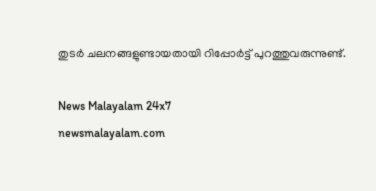തുടര്‍ ചലനങ്ങളുണ്ടായതായി റിപ്പോര്‍ട്ട് പുറത്തുവരുന്നുണ്ട്.

News Malayalam 24x7
newsmalayalam.com